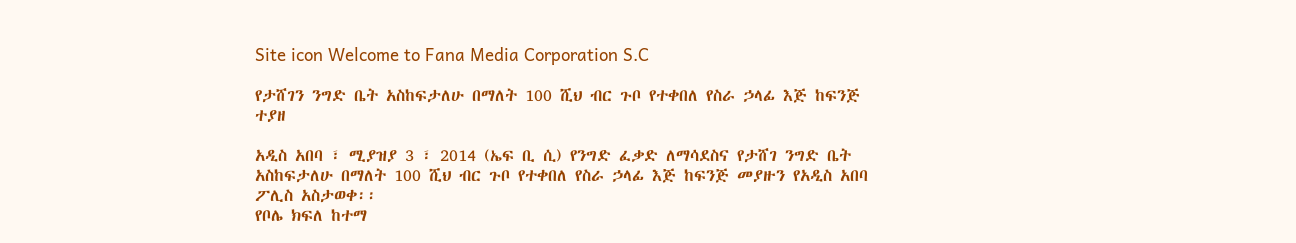Site icon Welcome to Fana Media Corporation S.C

የታሸገን ንግድ ቤት አስከፍታለሁ በማለት 100 ሺህ ብር ጉቦ የተቀበለ የስራ ኃላፊ እጅ ከፍንጅ ተያዘ

አዲስ አበባ ፣ ሚያዝያ 3 ፣ 2014 (ኤፍ ቢ ሲ) የንግድ ፈቃድ ለማሳደስና የታሸገ ንግድ ቤት አስከፍታለሁ በማለት 100 ሺህ ብር ጉቦ የተቀበለ የስራ ኃላፊ እጅ ከፍንጅ መያዙን የአዲስ አበባ ፖሊስ አስታወቀ፡፡
የቦሌ ክፍለ ከተማ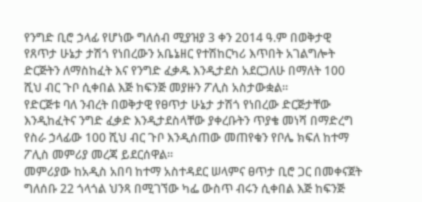የንግድ ቢሮ ኃላፊ የሆነው ግለሰብ ሚያዝያ 3 ቀን 2014 ዓ.ም በወቅታዊ የጸጥታ ሁኔታ ታሽጎ የነበረውን አቤኔዘር የተሽከርካሪ እጥበት አገልግሎት ድርጅትን ለማስከፈት እና የንግድ ፈቃዱ እንዲታደስ አደርጋለሁ በማለት 100 ሺህ ብር ጉቦ ሲቀበል እጅ ከፍንጅ መያዙን ፖሊስ አስታውቋል።
የድርጅቱ ባለ ንብረት በወቅታዊ የፀጥታ ሁኔታ ታሽጎ የነበረው ድርጅታቸው እንዲከፈትና ንግድ ፈቃድ እንዲታደስላቸው ያቀረቡትን ጥያቄ መነሻ በማድረግ የስራ ኃላፊው 100 ሺህ ብር ጉቦ እንዲሰጠው መጠየቁን የቦሌ ክፍለ ከተማ ፖሊስ መምሪያ መረጃ ይደርሰዋል፡፡
መምሪያው ከአዲስ አበባ ከተማ አስተዳደር ሠላምና ፀጥታ ቢሮ ጋር በመቀናጀት ግለሰቡ 22 ጎላጎል ህንጻ በሚገኘው ካፌ ውስጥ ብሩን ሲቀበል እጅ ከፍንጅ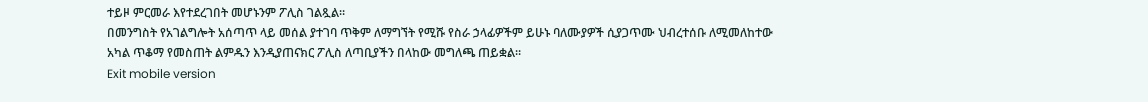ተይዞ ምርመራ እየተደረገበት መሆኑንም ፖሊስ ገልጿል።
በመንግስት የአገልግሎት አሰጣጥ ላይ መሰል ያተገባ ጥቅም ለማግኘት የሚሹ የስራ ኃላፊዎችም ይሁኑ ባለሙያዎች ሲያጋጥሙ ህብረተሰቡ ለሚመለከተው አካል ጥቆማ የመስጠት ልምዱን እንዲያጠናክር ፖሊስ ለጣቢያችን በላከው መግለጫ ጠይቋል።
Exit mobile version